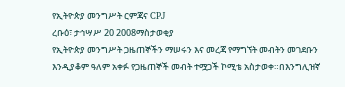የኢትዮጵያ መንግሥት ርምጃና CPJ
ረቡዕ፣ ታኅሣሥ 20 2008ማስታወቂያ
የኢትዮጵያ መንግሥት ጋዜጠኞችን ማሠሩን እና መረጃ የማግኘት መብትን መገደቡን እንዲያቆም ዓለም አቀፉ የጋዜጠኞች መብት ተሟጋች ኮሚቴ አስታወቀ።በእንግሊዝኛ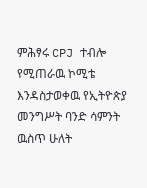ምሕፃሩ CPJ ተብሎ የሚጠራዉ ኮሚቴ እንዳስታወቀዉ የኢትዮጵያ መንግሥት ባንድ ሳምንት ዉስጥ ሁለት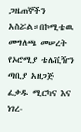ጋዜጠኞችን አስሯል።በኮሚቴዉ መግለጫ መሠረት የኦሮሚያ ቴሌቪዥን ጣቢያ አዘጋጅ ፈቃዱ ሚርካና እና ነገረ-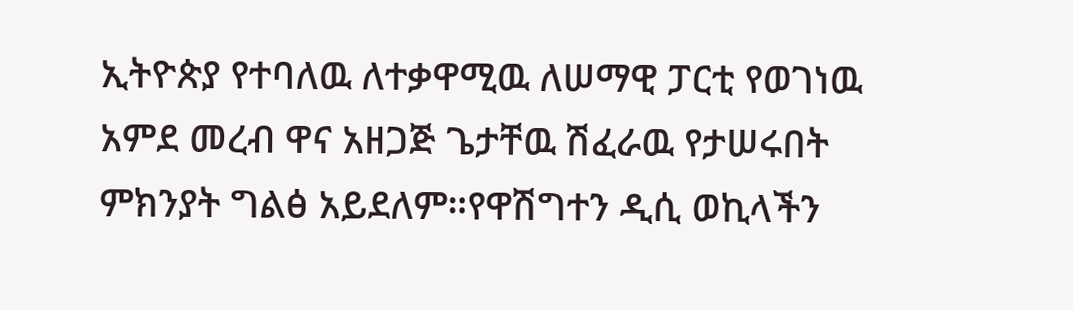ኢትዮጵያ የተባለዉ ለተቃዋሚዉ ለሠማዊ ፓርቲ የወገነዉ አምደ መረብ ዋና አዘጋጅ ጌታቸዉ ሽፈራዉ የታሠሩበት ምክንያት ግልፅ አይደለም።የዋሽግተን ዲሲ ወኪላችን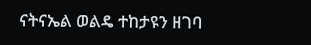ናትናኤል ወልዴ ተከታዩን ዘገባ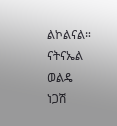ልኮልናል።
ናትናኤል ወልዴ
ነጋሽ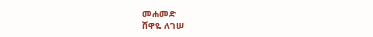መሐመድ
ሸዋዬ ለገሠ